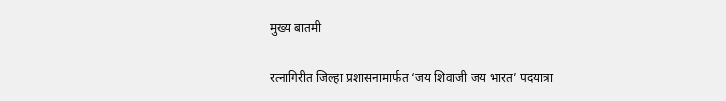मुख्य बातमी

रत्नागिरीत जिल्हा प्रशासनामार्फत ‘जय शिवाजी जय भारत’ पदयात्रा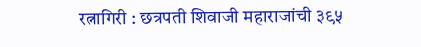रत्नागिरी : छत्रपती शिवाजी महाराजांची ३९५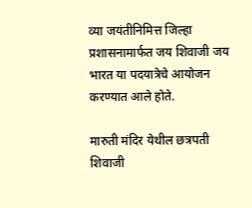व्या जयंतीनिमित्त जिल्हा प्रशासनामार्फत जय शिवाजी जय भारत या पदयात्रेचे आयोजन करण्यात आले होते.

मारुती मंदिर येथील छत्रपती शिवाजी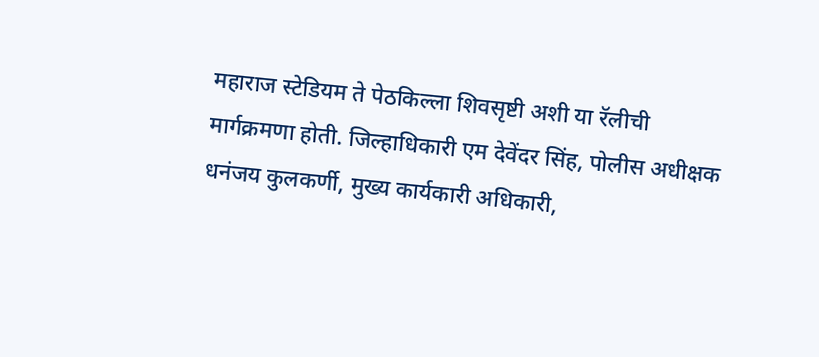महाराज स्टेडियम ते पेठकिल्ला शिवसृष्टी अशी या रॅलीची मार्गक्रमणा होती. जिल्हाधिकारी एम देवेंदर सिंह, पोलीस अधीक्षक धनंजय कुलकर्णी, मुख्य कार्यकारी अधिकारी,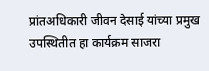प्रांतअधिकारी जीवन देसाई यांच्या प्रमुख उपस्थितीत हा कार्यक्रम साजरा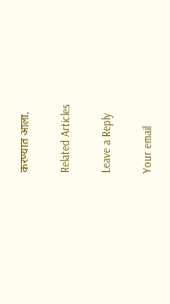करण्यात आला.

Related Articles

Leave a Reply

Your email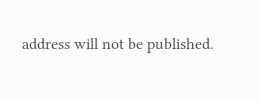address will not be published.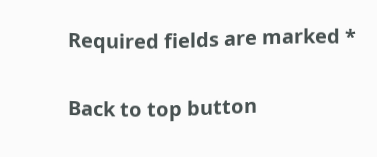Required fields are marked *

Back to top button